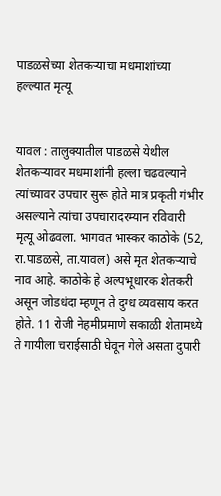पाडळसेच्या शेतकर्‍याचा मधमाशांच्या हल्ल्यात मृत्यू


यावल : तालुक्यातील पाडळसे येथील शेतकर्‍यावर मधमाशांनी हल्ला चढवल्याने त्यांच्यावर उपचार सुरू होते मात्र प्रकृती गंभीर असल्याने त्यांचा उपचारादरम्यान रविवारी मृत्यू ओढवला. भागवत भास्कर काठोके (52, रा.पाडळसे, ता.यावल) असे मृत शेतकर्‍याचे नाव आहे. काठोके हे अल्पभूधारक शेतकरी असून जोडधंदा म्हणून ते दुग्ध व्यवसाय करत होते. 11 रोजी नेहमीप्रमाणे सकाळी शेतामध्ये ते गायीला चराईसाठी घेवून गेले असता दुपारी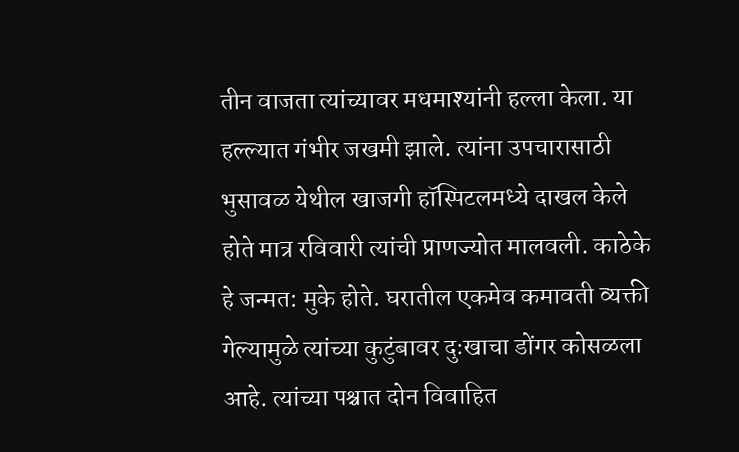तीन वाजता त्यांच्यावर मधमाश्यांनी हल्ला केला. या हल्ल्यात गंभीर जखमी झाले. त्यांना उपचारासाठी भुसावळ येथील खाजगी हॉस्पिटलमध्ये दाखल केले होते मात्र रविवारी त्यांची प्राणज्योत मालवली. काठेके हे जन्मत: मुके होते. घरातील एकमेव कमावती व्यक्ती गेल्यामुळे त्यांच्या कुटुंबावर दुःखाचा डोंगर कोसळला आहे. त्यांच्या पश्चात दोन विवाहित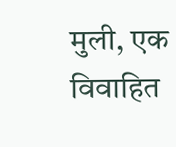मुली, एक विवाहित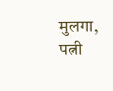मुलगा, पत्नी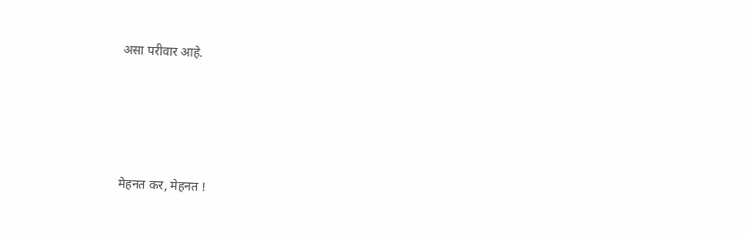असा परीवार आहे.




मेहनत कर, मेहनत !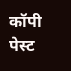कॉपी पेस्ट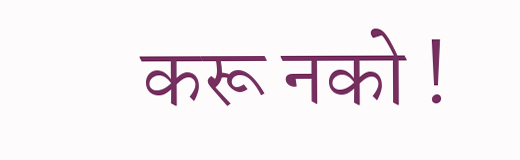करू नको !